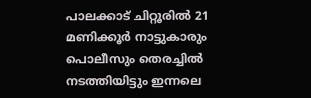പാലക്കാട് ചിറ്റൂരിൽ 21 മണിക്കൂർ നാട്ടുകാരും പൊലീസും തെരച്ചിൽ നടത്തിയിട്ടും ഇന്നലെ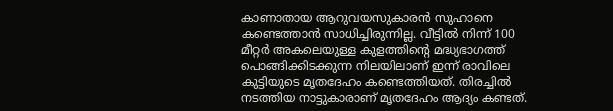കാണാതായ ആറുവയസുകാരൻ സുഹാനെ കണ്ടെത്താൻ സാധിച്ചിരുന്നില്ല. വീട്ടിൽ നിന്ന് 100 മീറ്റർ അകലെയുള്ള കുളത്തിൻ്റെ മദ്ധ്യഭാഗത്ത് പൊങ്ങിക്കിടക്കുന്ന നിലയിലാണ് ഇന്ന് രാവിലെ കുട്ടിയുടെ മൃതദേഹം കണ്ടെത്തിയത്. തിരച്ചിൽ നടത്തിയ നാട്ടുകാരാണ് മൃതദേഹം ആദ്യം കണ്ടത്.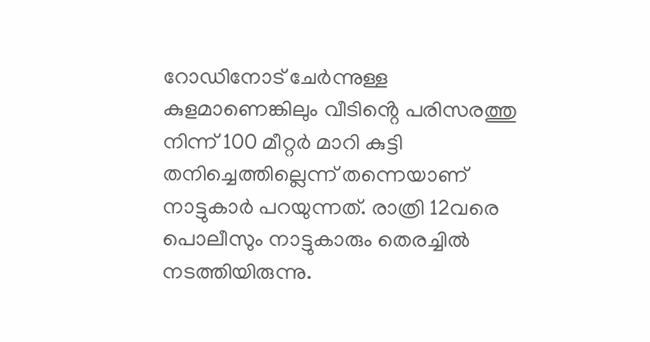റോഡിനോട് ചേർന്നുള്ള കുളമാണെങ്കിലും വീടിൻ്റെ പരിസരത്തു നിന്ന് 100 മീറ്റർ മാറി കുട്ടി തനിച്ചെത്തില്ലെന്ന് തന്നെയാണ് നാട്ടുകാർ പറയുന്നത്. രാത്രി 12വരെ പൊലീസും നാട്ടുകാരും തെരച്ചിൽ നടത്തിയിരുന്നു.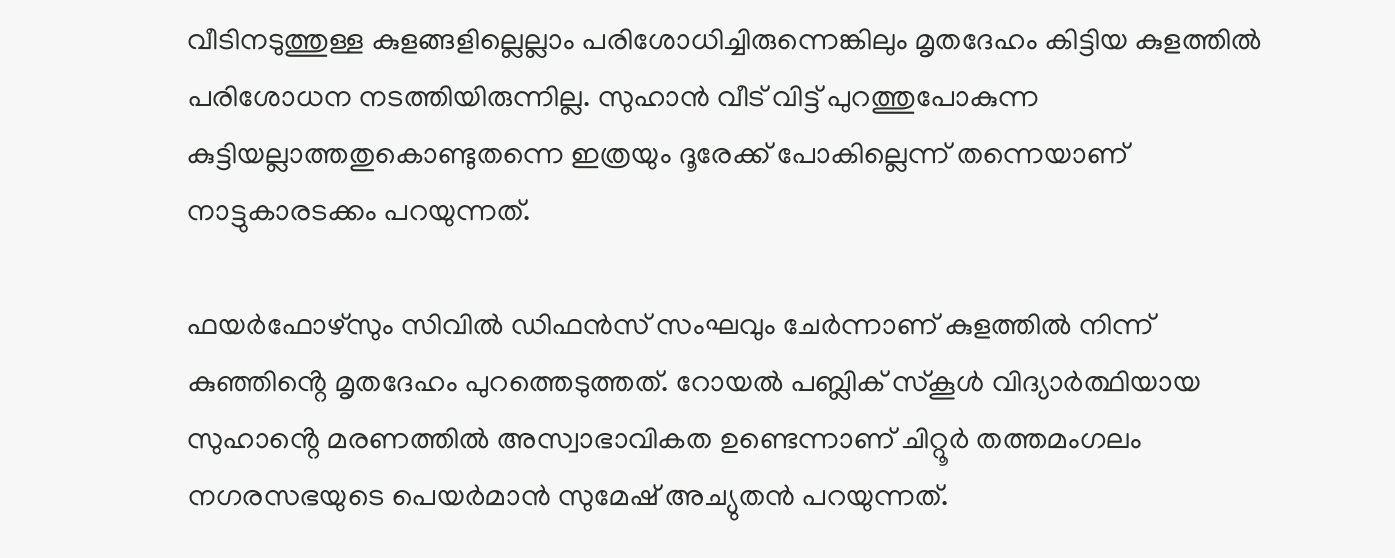വീടിനടുത്തുള്ള കുളങ്ങളില്ലെല്ലാം പരിശോധിച്ചിരുന്നെങ്കിലും മൃതദേഹം കിട്ടിയ കുളത്തിൽ പരിശോധന നടത്തിയിരുന്നില്ല. സുഹാൻ വീട് വിട്ട് പുറത്തുപോകുന്ന കുട്ടിയല്ലാത്തതുകൊണ്ടുതന്നെ ഇത്രയും ദൂരേക്ക് പോകില്ലെന്ന് തന്നെയാണ് നാട്ടുകാരടക്കം പറയുന്നത്.

ഫയർഫോഴ്‌സും സിവിൽ ഡിഫൻസ് സംഘവും ചേർന്നാണ് കുളത്തിൽ നിന്ന് കുഞ്ഞിൻ്റെ മൃതദേഹം പുറത്തെടുത്തത്. റോയൽ പബ്ലിക് സ്കൂ‌ൾ വിദ്യാർത്ഥിയായ സുഹാൻ്റെ മരണത്തിൽ അസ്വാഭാവികത ഉണ്ടെന്നാണ് ചിറ്റൂർ തത്തമംഗലം നഗരസഭയുടെ പെയർമാൻ സുമേഷ് അച്യുതൻ പറയുന്നത്.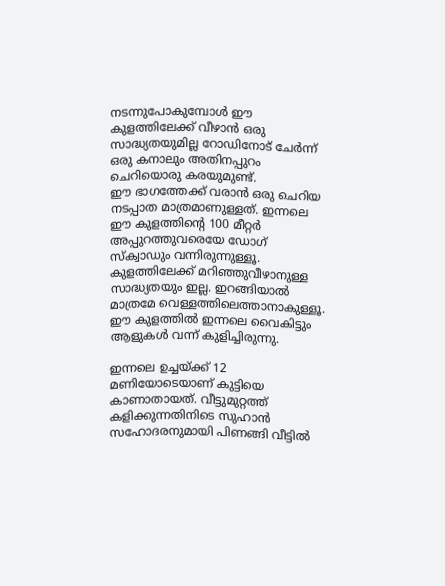നടന്നുപോകുമ്പോൾ ഈ കുളത്തിലേക്ക് വീഴാൻ ഒരു സാദ്ധ്യതയുമില്ല റോഡിനോട് ചേർന്ന് ഒരു കനാലും അതിനപ്പുറം ചെറിയൊരു കരയുമുണ്ട്.
ഈ ഭാഗത്തേക്ക് വരാൻ ഒരു ചെറിയ നടപ്പാത മാത്രമാണുള്ളത്. ഇന്നലെ ഈ കുളത്തിന്റെ 100 മീറ്റർ അപ്പുറത്തുവരെയേ ഡോഗ് സ്ക്വാഡും വന്നിരുന്നുള്ളൂ. കുളത്തിലേക്ക് മറിഞ്ഞുവീഴാനുള്ള സാദ്ധ്യതയും ഇല്ല. ഇറങ്ങിയാൽ മാത്രമേ വെള്ളത്തിലെത്താനാകുള്ളൂ. ഈ കുളത്തിൽ ഇന്നലെ വൈകിട്ടും ആളുകൾ വന്ന് കുളിച്ചിരുന്നു.

ഇന്നലെ ഉച്ചയ്ക്ക് 12 മണിയോടെയാണ് കുട്ടിയെ കാണാതായത്. വീട്ടുമുറ്റത്ത് കളിക്കുന്നതിനിടെ സുഹാൻ സഹോദരനുമായി പിണങ്ങി വീട്ടിൽ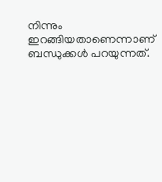നിന്നും ഇറങ്ങിയതാണെന്നാണ് ബന്ധുക്കൾ പറയുന്നത്.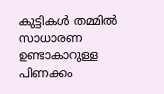കുട്ടികൾ തമ്മിൽ സാധാരണ ഉണ്ടാകാറുള്ള പിണക്കം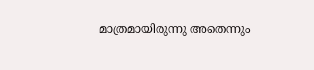മാത്രമായിരുന്നു അതെന്നും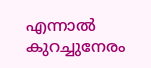എന്നാൽ കുറച്ചുനേരം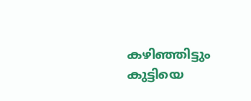കഴിഞ്ഞിട്ടും കുട്ടിയെ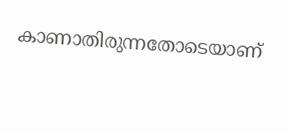കാണാതിരുന്നതോടെയാണ്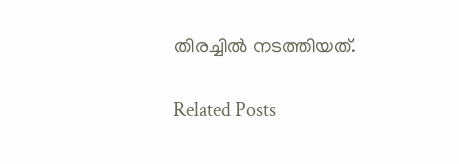തിരച്ചിൽ നടത്തിയത്.

Related Posts